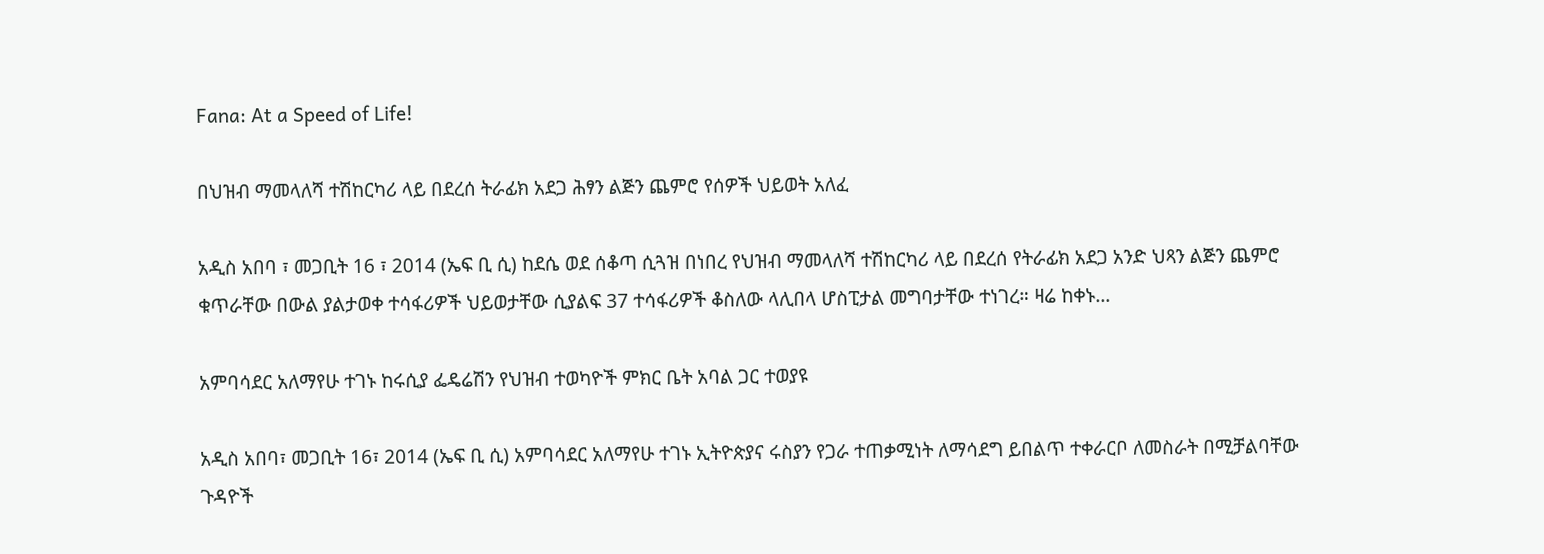Fana: At a Speed of Life!

በህዝብ ማመላለሻ ተሽከርካሪ ላይ በደረሰ ትራፊክ አደጋ ሕፃን ልጅን ጨምሮ የሰዎች ህይወት አለፈ

አዲስ አበባ ፣ መጋቢት 16 ፣ 2014 (ኤፍ ቢ ሲ) ከደሴ ወደ ሰቆጣ ሲጓዝ በነበረ የህዝብ ማመላለሻ ተሽከርካሪ ላይ በደረሰ የትራፊክ አደጋ አንድ ህጻን ልጅን ጨምሮ ቁጥራቸው በውል ያልታወቀ ተሳፋሪዎች ህይወታቸው ሲያልፍ 37 ተሳፋሪዎች ቆስለው ላሊበላ ሆስፒታል መግባታቸው ተነገረ። ዛሬ ከቀኑ…

አምባሳደር አለማየሁ ተገኑ ከሩሲያ ፌዴሬሽን የህዝብ ተወካዮች ምክር ቤት አባል ጋር ተወያዩ

አዲስ አበባ፣ መጋቢት 16፣ 2014 (ኤፍ ቢ ሲ) አምባሳደር አለማየሁ ተገኑ ኢትዮጵያና ሩስያን የጋራ ተጠቃሚነት ለማሳደግ ይበልጥ ተቀራርቦ ለመስራት በሚቻልባቸው ጉዳዮች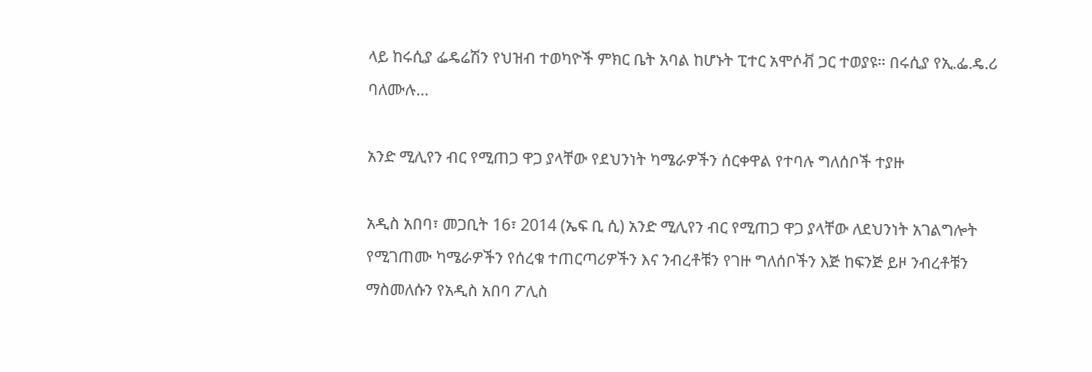ላይ ከሩሲያ ፌዴሬሽን የህዝብ ተወካዮች ምክር ቤት አባል ከሆኑት ፒተር አሞሶቭ ጋር ተወያዩ። በሩሲያ የኢ.ፌ.ዴ.ሪ ባለሙሉ…

አንድ ሚሊየን ብር የሚጠጋ ዋጋ ያላቸው የደህንነት ካሜራዎችን ሰርቀዋል የተባሉ ግለሰቦች ተያዙ

አዲስ አበባ፣ መጋቢት 16፣ 2014 (ኤፍ ቢ ሲ) አንድ ሚሊየን ብር የሚጠጋ ዋጋ ያላቸው ለደህንነት አገልግሎት የሚገጠሙ ካሜራዎችን የሰረቁ ተጠርጣሪዎችን እና ንብረቶቹን የገዙ ግለሰቦችን እጅ ከፍንጅ ይዞ ንብረቶቹን ማስመለሱን የአዲስ አበባ ፖሊስ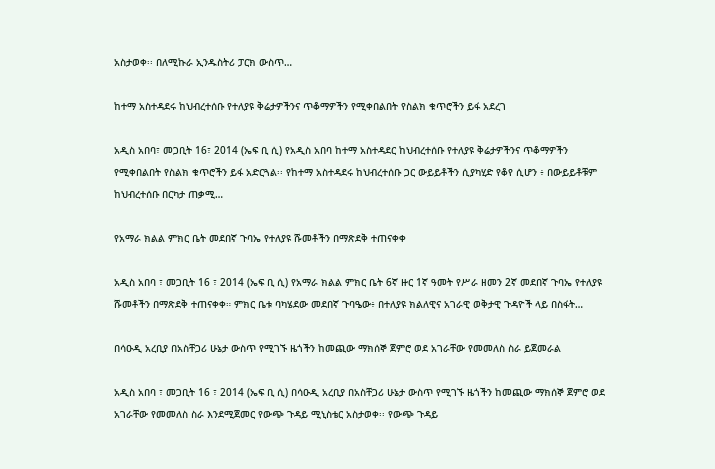አስታወቀ፡፡ በለሚኩራ ኢንዱስትሪ ፓርክ ውስጥ…

ከተማ አስተዳደሩ ከህብረተሰቡ የተለያዩ ቅሬታዎችንና ጥቆማዎችን የሚቀበልበት የስልክ ቁጥሮችን ይፋ አደረገ

አዲስ አበባ፣ መጋቢት 16፣ 2014 (ኤፍ ቢ ሲ) የአዲስ አበባ ከተማ አስተዳደር ከህብረተሰቡ የተለያዩ ቅሬታዎችንና ጥቆማዎችን የሚቀበልበት የስልክ ቁጥሮችን ይፋ አድርጓል፡፡ የከተማ አስተዳደሩ ከህብረተሰቡ ጋር ውይይቶችን ሲያካሂድ የቆየ ሲሆን ፥ በውይይቶቹም ከህብረተሰቡ በርካታ ጠቃሚ…

የአማራ ክልል ምክር ቤት መደበኛ ጉባኤ የተለያዩ ሹመቶችን በማጽደቅ ተጠናቀቀ

አዲስ አበባ ፣ መጋቢት 16 ፣ 2014 (ኤፍ ቢ ሲ) የአማራ ክልል ምክር ቤት 6ኛ ዙር 1ኛ ዓመት የሥራ ዘመን 2ኛ መደበኛ ጉባኤ የተለያዩ ሹመቶችን በማጽደቅ ተጠናቀቀ። ምክር ቤቱ ባካሄደው መደበኛ ጉባዔው፥ በተለያዩ ክልለዊና አገራዊ ወቅታዊ ጉዳዮች ላይ በስፋት…

በሳዑዲ አረቢያ በአስቸጋሪ ሁኔታ ውስጥ የሚገኙ ዜጎችን ከመጪው ማክሰኞ ጀምሮ ወደ አገራቸው የመመለስ ስራ ይጀመራል

አዲስ አበባ ፣ መጋቢት 16 ፣ 2014 (ኤፍ ቢ ሲ) በሳዑዲ አረቢያ በአስቸጋሪ ሁኔታ ውስጥ የሚገኙ ዜጎችን ከመጪው ማክሰኞ ጀምሮ ወደ አገራቸው የመመለስ ስራ እንደሚጀመር የውጭ ጉዳይ ሚኒስቴር አስታወቀ፡፡ የውጭ ጉዳይ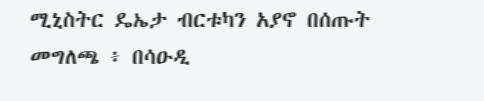ሚኒስትር ዴኤታ ብርቱካን አያኖ በሰጡት መግለጫ ፥ በሳዑዲ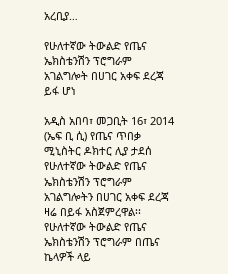አረቢያ…

የሁለተኛው ትውልድ የጤና ኤክስቴንሽን ፕሮግራም አገልግሎት በሀገር አቀፍ ደረጃ ይፋ ሆነ

አዲስ አበባ፣ መጋቢት 16፣ 2014 (ኤፍ ቢ ሲ) የጤና ጥበቃ ሚኒስትር ዶክተር ሊያ ታደሰ የሁለተኛው ትውልድ የጤና ኤክስቴንሽን ፕሮግራም አገልግሎትን በሀገር አቀፍ ደረጃ ዛሬ በይፋ አስጀምረዋል፡፡ የሁለተኛው ትውልድ የጤና ኤክስቴንሽን ፕሮግራም በጤና ኬላዎች ላይ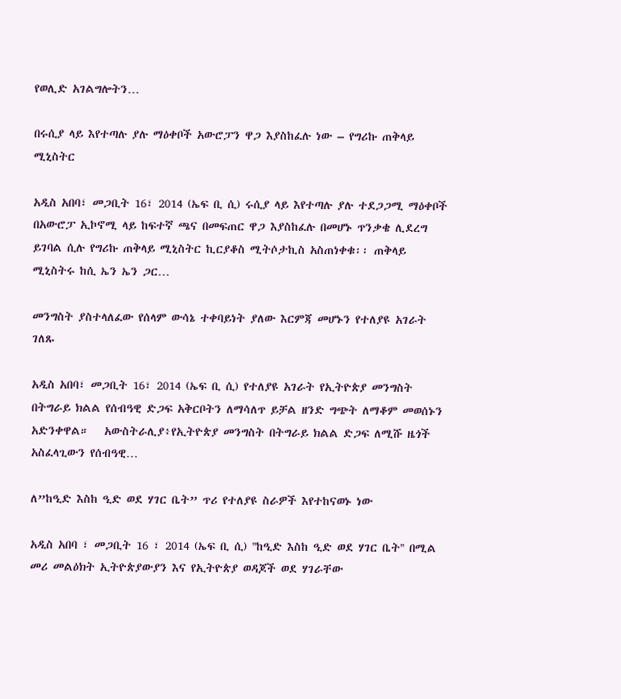የወሊድ አገልግሎትን…

በሩሲያ ላይ እየተጣሉ ያሉ ማዕቀቦች አውሮፓን ዋጋ እያስከፈሉ ነው – የግሪኩ ጠቅላይ ሚኒስትር

አዲስ አበባ፣ መጋቢት 16፣ 2014 (ኤፍ ቢ ሲ) ሩሲያ ላይ እየተጣሉ ያሉ ተደጋጋሚ ማዕቀቦች በአውሮፓ ኢኮኖሚ ላይ ከፍተኛ ጫና በመፍጠር ዋጋ እያስከፈሉ በመሆኑ ጥንቃቄ ሊደረግ ይገባል ሲሉ የግሪኩ ጠቅላይ ሚኒስትር ኪርያቆስ ሚትሶታኪስ አስጠነቀቁ፡፡ ጠቅላይ ሚኒስትሩ ከሲ ኤን ኤን ጋር…

መንግስት ያስተላለፈው የሰላም ውሳኔ ተቀባይነት ያለው እርምጃ መሆኑን የተለያዩ አገራት ገለጹ

አዲስ አበባ፣ መጋቢት 16፣ 2014 (ኤፍ ቢ ሲ) የተለያዩ አገራት የኢትዮጵያ መንግስት በትግራይ ክልል የሰብዓዊ ድጋፍ አቅርቦትን ለማሳለጥ ይቻል ዘንድ ግጭት ለማቆም መወሰኑን አድንቀዋል።   አውስትራሊያ፥የኢትዮጵያ መንግስት በትግራይ ክልል ድጋፍ ለሚሹ ዜጎች አስፈላጊውን የሰብዓዊ…

ለ”ከዒድ እስከ ዒድ ወደ ሃገር ቤት” ጥሪ የተለያዩ ስራዎች እየተከናወኑ ነው

አዲስ አበባ ፣ መጋቢት 16 ፣ 2014 (ኤፍ ቢ ሲ) ''ከዒድ እስከ ዒድ ወደ ሃገር ቤት'' በሚል መሪ መልዕክት ኢትዮጵያውያን እና የኢትዮጵያ ወዳጆች ወደ ሃገራቸው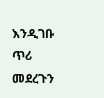እንዲገቡ ጥሪ መደረጉን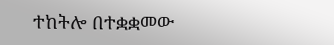ተከትሎ በተቋቋመው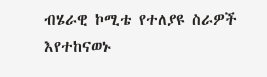ብሄራዊ ኮሚቴ የተለያዩ ስራዎች እየተከናወኑ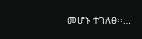መሆኑ ተገለፀ፡፡…